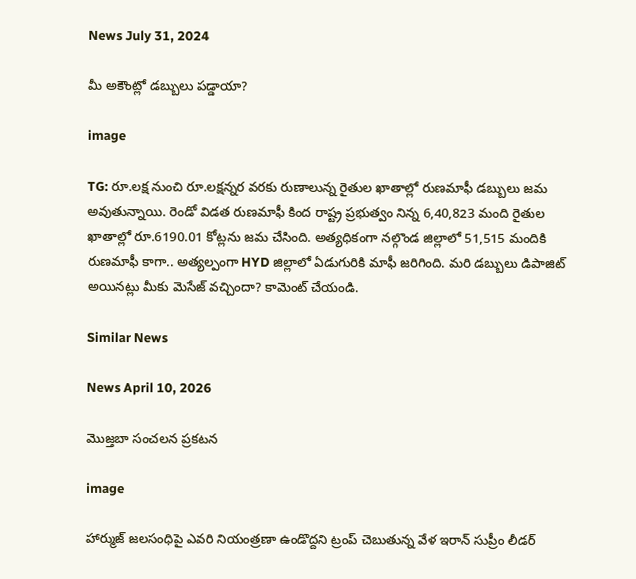News July 31, 2024

మీ అకౌంట్లో డబ్బులు పడ్డాయా?

image

TG: రూ.లక్ష నుంచి రూ.లక్షన్నర వరకు రుణాలున్న రైతుల ఖాతాల్లో రుణమాఫీ డబ్బులు జమ అవుతున్నాయి. రెండో విడత రుణమాఫీ కింద రాష్ట్ర ప్రభుత్వం నిన్న 6,40,823 మంది రైతుల ఖాతాల్లో రూ.6190.01 కోట్లను జమ చేసింది. అత్యధికంగా నల్గొండ జిల్లాలో 51,515 మందికి రుణమాఫీ కాగా.. అత్యల్పంగా HYD జిల్లాలో ఏడుగురికి మాఫీ జరిగింది. మరి డబ్బులు డిపాజిట్ అయినట్లు మీకు మెసేజ్ వచ్చిందా? కామెంట్ చేయండి.

Similar News

News April 10, 2026

మొజ్తబా సంచలన ప్రకటన

image

హార్ముజ్ జలసంధిపై ఎవరి నియంత్రణా ఉండొద్దని ట్రంప్ చెబుతున్న వేళ ఇరాన్ సుప్రీం లీడర్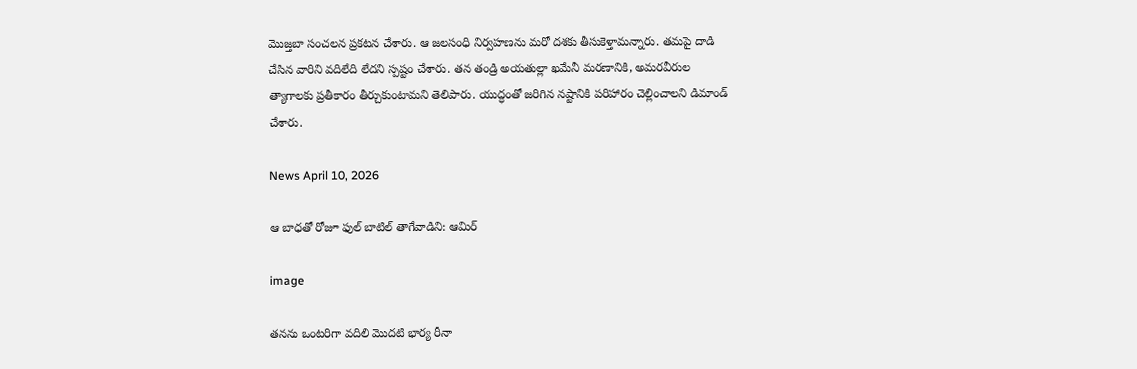మొజ్తబా సంచలన ప్రకటన చేశారు. ఆ జలసంధి నిర్వహణను మరో దశకు తీసుకెళ్తామన్నారు. తమపై దాడి చేసిన వారిని వదిలేది లేదని స్పష్టం చేశారు. తన తండ్రి అయతుల్లా ఖమేనీ మరణానికి, అమరవీరుల త్యాగాలకు ప్రతీకారం తీర్చుకుంటామని తెలిపారు. యుద్ధంతో జరిగిన నష్టానికి పరిహారం చెల్లించాలని డిమాండ్ చేశారు.

News April 10, 2026

ఆ బాధతో రోజూ ఫుల్ బాటిల్ తాగేవాడిని: ఆమిర్

image

తనను ఒంటరిగా వదిలి మొదటి భార్య రీనా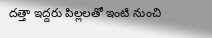దత్తా ఇద్దరు పిల్లలతో ఇంటి నుంచి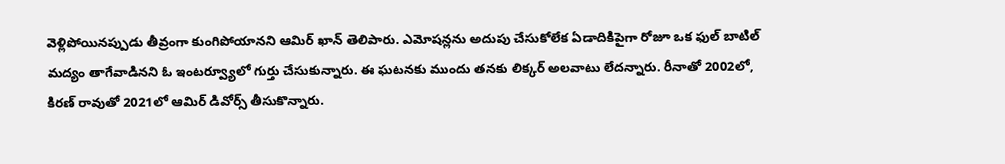వెళ్లిపోయినప్పుడు తీవ్రంగా కుంగిపోయానని ఆమిర్ ఖాన్ తెలిపారు. ఎమోషన్లను అదుపు చేసుకోలేక ఏడాదికిపైగా రోజూ ఒక ఫుల్ బాటిల్ మద్యం తాగేవాడినని ఓ ఇంటర్వ్యూలో గుర్తు చేసుకున్నారు. ఈ ఘటనకు ముందు తనకు లిక్కర్ అలవాటు లేదన్నారు. రీనాతో 2002లో, కిరణ్ రావుతో 2021లో ఆమిర్ డివోర్స్ తీసుకొన్నారు.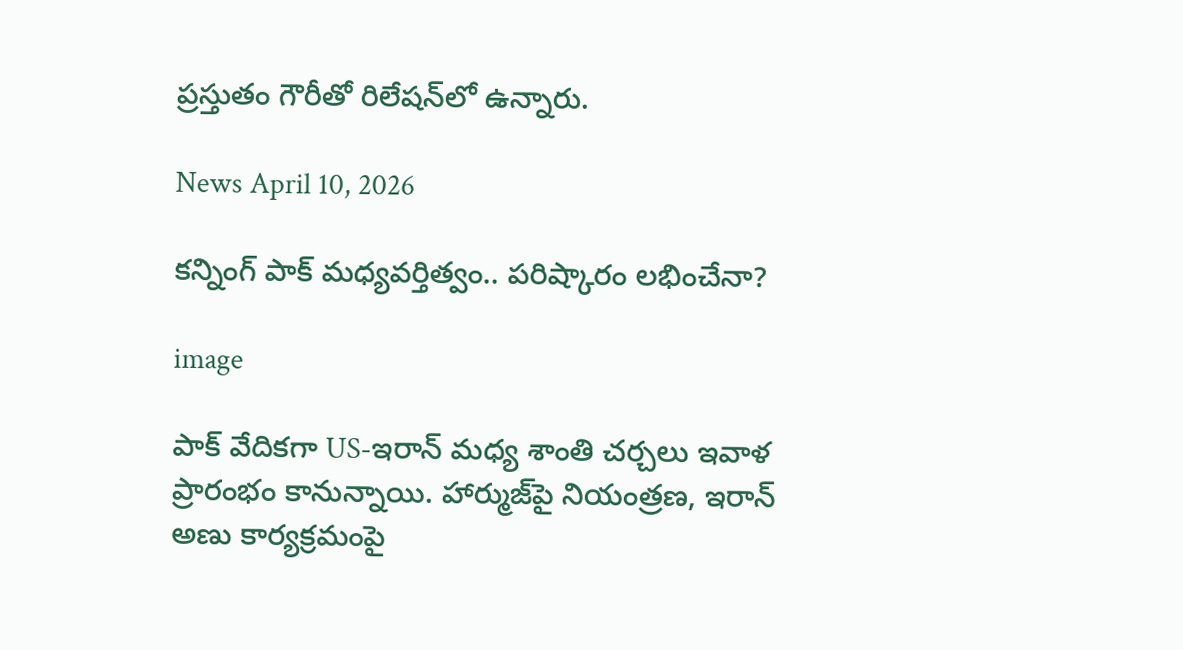ప్రస్తుతం గౌరీతో రిలేషన్‌లో ఉన్నారు.

News April 10, 2026

కన్నింగ్ పాక్ మధ్యవర్తిత్వం.. పరిష్కారం లభించేనా?

image

పాక్ వేదికగా US-ఇరాన్ మధ్య శాంతి చర్చలు ఇవాళ ప్రారంభం కానున్నాయి. హార్ముజ్‌పై నియంత్రణ, ఇరాన్ అణు కార్యక్రమంపై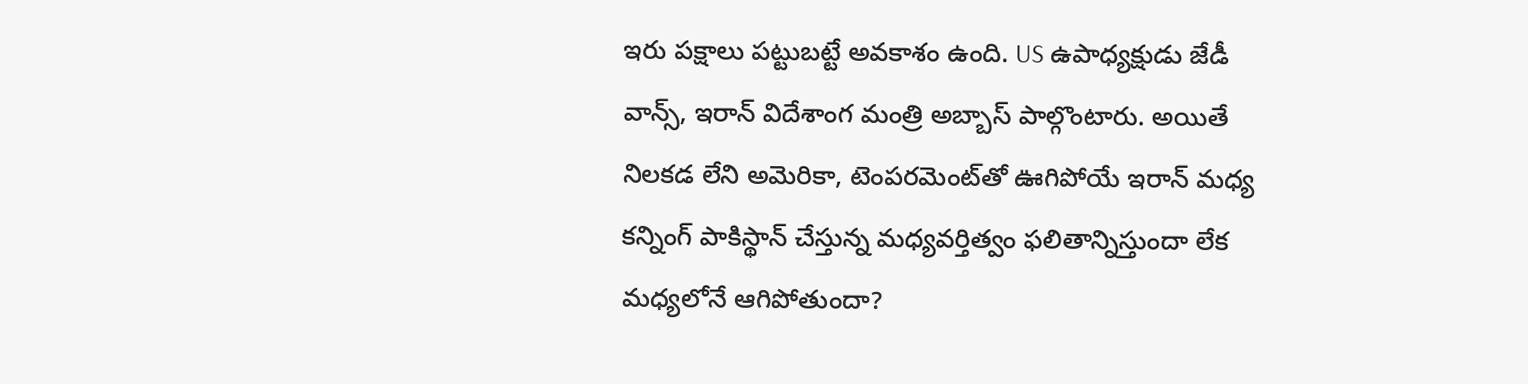ఇరు పక్షాలు పట్టుబట్టే అవకాశం ఉంది. US ఉపాధ్యక్షుడు జేడీ వాన్స్, ఇరాన్ విదేశాంగ మంత్రి అబ్బాస్ పాల్గొంటారు. అయితే నిలకడ లేని అమెరికా, టెంపరమెంట్‌తో ఊగిపోయే ఇరాన్ మధ్య కన్నింగ్ పాకిస్థాన్ చేస్తున్న మధ్యవర్తిత్వం ఫలితాన్నిస్తుందా లేక మధ్యలోనే ఆగిపోతుందా?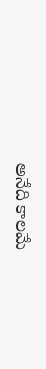అనేది కాలమే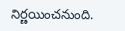నిర్ణయించనుంది.